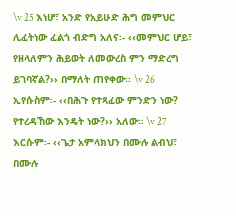\v 25 እነሆ፣ አንድ የአይሁድ ሕግ መምህር ሊፈትነው ፈልጎ ብድግ አለና፡- ‹‹መምህር ሆይ፣ የዘላለምን ሕይወት ለመውረስ ምን ማድረግ ይገባኛል?›› በማለት ጠየቀው፡፡ \v 26 ኢየሱስም፡- ‹‹በሕጉ የተጻፈው ምንድን ነው? የተረዳኸው እንዴት ነው?›› አለው። \v 27 እርሱም፡- ‹‹ጌታ አምላክህን በሙሉ ልብህ፣ በሙሉ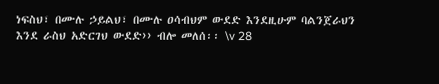ነፍስህ፣ በሙሉ ኃይልህ፣ በሙሉ ዐሳብህም ውደድ እንደዚሁም ባልንጀራህን እንደ ራስህ አድርገህ ውደድ›› ብሎ መለሰ፡፡ \v 28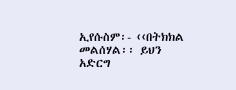ኢየሱስም፡- ‹‹በትክክል መልሰሃል፡፡ ይህን አድርግ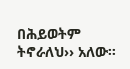በሕይወትም ትኖራለህ›› አለው፡፡